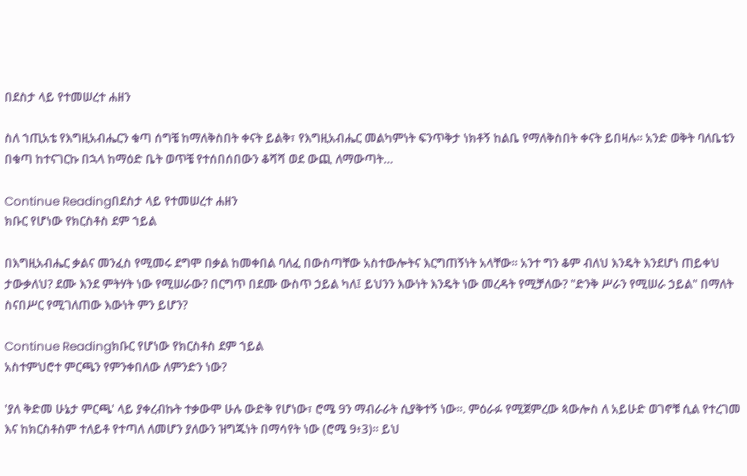በደስታ ላይ የተመሠረተ ሐዘን

ስለ ኀጢአቴ የእግዚአብሔርን ቁጣ ሰግቼ ከማለቅስበት ቀናት ይልቅ፣ የእግዚአብሔር መልካምነት ፍንጥቅታ ነክቶኝ ከልቤ የማለቅስበት ቀናት ይበዛሉ። አንድ ወቅት ባለቤቴን በቁጣ ከተናገርኩ በኋላ ከማዕድ ቤት ወጥቼ የተሰበሰበውን ቆሻሻ ወደ ውጪ ለማውጣት…

Continue Readingበደስታ ላይ የተመሠረተ ሐዘን
ክቡር የሆነው የክርስቶስ ደም ኀይል

በእግዚአብሔር ቃልና መንፈስ የሚመሩ ደግሞ በቃል ከመቀበል ባለፈ በውስጣቸው አስተውሎትና እርግጠኝነት አላቸው። አንተ ግን ቆም ብለህ እንዴት እንደሆነ ጠይቀህ ታውቃለህ? ደሙ እንደ ምትሃት ነው የሚሠራው? በርግጥ በደሙ ውስጥ ኃይል ካለ፤ ይህንን እውነት እንዴት ነው መረዳት የሚቻለው? "ድንቅ ሥራን የሚሠራ ኃይል" በማለት ስናበሥር የሚገለጠው እውነት ምን ይሆን?

Continue Readingክቡር የሆነው የክርስቶስ ደም ኀይል
አስተምህሮተ ምርጫን የምንቀበለው ለምንድን ነው?

'ያለ ቅድመ ሁኔታ ምርጫ' ላይ ያቀረብኩት ተቃውሞ ሁሉ ውድቅ የሆነው፣ ሮሜ 9ን ማብራራት ሲያቅተኝ ነው።. ምዕራፉ የሚጀምረው ጳውሎስ ለ አይሁድ ወገኖቹ ሲል የተረገመ እና ከክርስቶስም ተለይቶ የተጣለ ለመሆን ያለውን ዝግጁነት በማሳየት ነው (ሮሜ 9፥3)። ይህ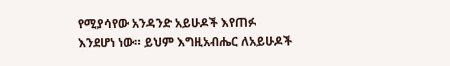የሚያሳየው አንዳንድ አይሁዶች እየጠፉ እንደሆነ ነው። ይህም እግዚአብሔር ለአይሁዶች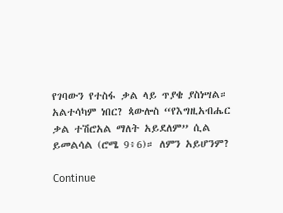የገባውን የተስፋ ቃል ላይ ጥያቄ ያስነሣል። አልተሳካም ነበር? ጳውሎስ “የእግዚአብሔር ቃል ተሽሮአል ማለት አይደለም” ሲል ይመልሳል (ሮሜ 9፥6)። ለምን አይሆንም?

Continue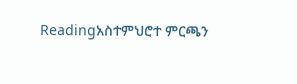Readingአስተምህሮተ ምርጫን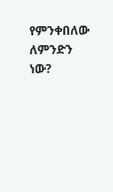የምንቀበለው ለምንድን ነው?